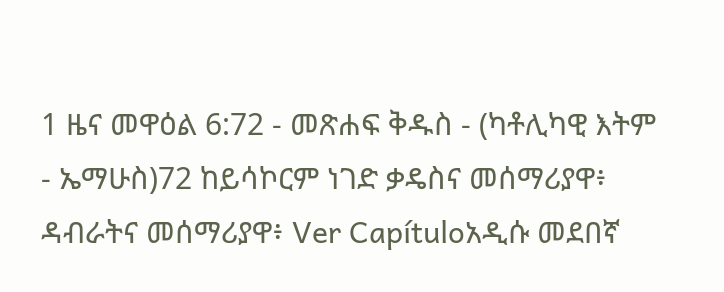1 ዜና መዋዕል 6:72 - መጽሐፍ ቅዱስ - (ካቶሊካዊ እትም - ኤማሁስ)72 ከይሳኮርም ነገድ ቃዴስና መሰማሪያዋ፥ ዳብራትና መሰማሪያዋ፥ Ver Capítuloአዲሱ መደበኛ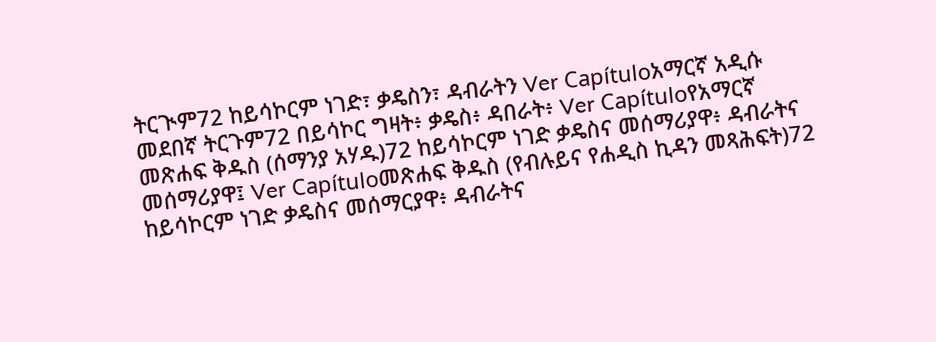ትርጒም72 ከይሳኮርም ነገድ፣ ቃዴስን፣ ዳብራትን Ver Capítuloአማርኛ አዲሱ መደበኛ ትርጉም72 በይሳኮር ግዛት፥ ቃዴስ፥ ዳበራት፥ Ver Capítuloየአማርኛ መጽሐፍ ቅዱስ (ሰማንያ አሃዱ)72 ከይሳኮርም ነገድ ቃዴስና መሰማሪያዋ፥ ዳብራትና መሰማሪያዋ፤ Ver Capítuloመጽሐፍ ቅዱስ (የብሉይና የሐዲስ ኪዳን መጻሕፍት)72 ከይሳኮርም ነገድ ቃዴስና መሰማርያዋ፥ ዳብራትና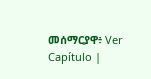መሰማርያዋ፥ Ver Capítulo |